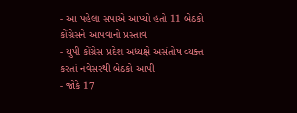- આ પહેલા સપાએ આપ્યો હતો 11 બેઠકો કોંગ્રેસને આપવાનો પ્રસ્તાવ
- યુપી કોંગ્રેસ પ્રદેશ અધ્યક્ષે અસંતોષ વ્યક્ત કરતાં નવેસરથી બેઠકો આપી
- જોકે 17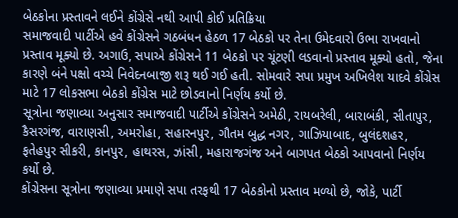બેઠકોના પ્રસ્તાવને લઈને કોંગ્રેસે નથી આપી કોઈ પ્રતિક્રિયા
સમાજવાદી પાર્ટીએ હવે કોંગ્રેસને ગઠબંધન હેઠળ 17 બેઠકો પર તેના ઉમેદવારો ઉભા રાખવાનો પ્રસ્તાવ મૂક્યો છે. અગાઉ, સપાએ કોંગ્રેસને 11 બેઠકો પર ચૂંટણી લડવાનો પ્રસ્તાવ મૂક્યો હતો, જેના કારણે બંને પક્ષો વચ્ચે નિવેદનબાજી શરૂ થઈ ગઈ હતી. સોમવારે સપા પ્રમુખ અખિલેશ યાદવે કોંગ્રેસ માટે 17 લોકસભા બેઠકો કોંગ્રેસ માટે છોડવાનો નિર્ણય કર્યો છે.
સૂત્રોના જણાવ્યા અનુસાર સમાજવાદી પાર્ટીએ કોંગ્રેસને અમેઠી, રાયબરેલી, બારાબંકી, સીતાપુર, કૈસરગંજ, વારાણસી, અમરોહા, સહારનપુર, ગૌતમ બુદ્ધ નગર, ગાઝિયાબાદ, બુલંદશહર, ફતેહપુર સીકરી, કાનપુર, હાથરસ, ઝાંસી, મહારાજગંજ અને બાગપત બેઠકો આપવાનો નિર્ણય કર્યો છે.
કોંગ્રેસના સૂત્રોના જણાવ્યા પ્રમાણે સપા તરફથી 17 બેઠકોનો પ્રસ્તાવ મળ્યો છે, જોકે, પાર્ટી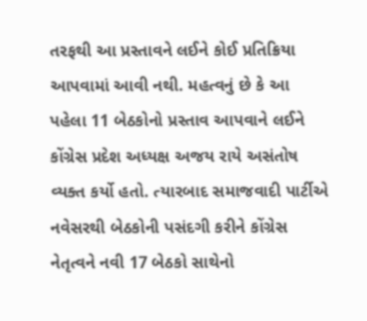તરફથી આ પ્રસ્તાવને લઈને કોઈ પ્રતિક્રિયા આપવામાં આવી નથી. મહત્વનું છે કે આ પહેલા 11 બેઠકોનો પ્રસ્તાવ આપવાને લઈને કોંગ્રેસ પ્રદેશ અધ્યક્ષ અજય રાયે અસંતોષ વ્યક્ત કર્યો હતો. ત્યારબાદ સમાજવાદી પાર્ટીએ નવેસરથી બેઠકોની પસંદગી કરીને કોંગ્રેસ નેતૃત્વને નવી 17 બેઠકો સાથેનો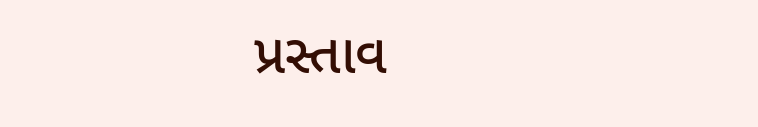પ્રસ્તાવ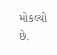મોકલ્યો છે.